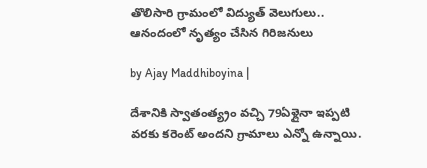తొలిసారి గ్రామంలో విద్యుత్ వెలుగులు.. ఆనందంలో నృత్యం చేసిన గిరిజనులు

by Ajay Maddhiboyina |

దేశానికి స్వాతంత్య్రం వ‌చ్చి 79ఏళ్లైనా ఇప్పటి వ‌ర‌కు క‌రెంట్ అంద‌ని గ్రామాలు ఎన్నో ఉన్నాయి.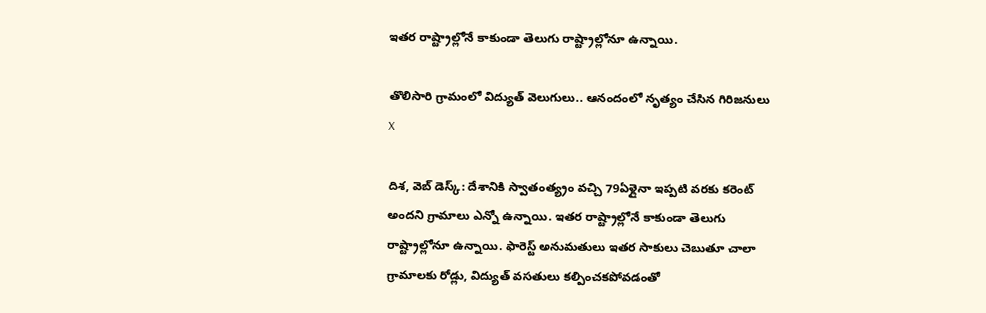ఇత‌ర రాష్ట్రాల్లోనే కాకుండా తెలుగు రాష్ట్రాల్లోనూ ఉన్నాయి.

తొలిసారి గ్రామంలో విద్యుత్ వెలుగులు.. ఆనందంలో నృత్యం చేసిన గిరిజనులు
X

దిశ‌, వెబ్ డెస్క్: దేశానికి స్వాతంత్య్రం వ‌చ్చి 79ఏళ్లైనా ఇప్పటి వ‌ర‌కు క‌రెంట్ అంద‌ని గ్రామాలు ఎన్నో ఉన్నాయి. ఇత‌ర రాష్ట్రాల్లోనే కాకుండా తెలుగు రాష్ట్రాల్లోనూ ఉన్నాయి. ఫారెస్ట్ అనుమ‌తులు ఇత‌ర సాకులు చెబుతూ చాలా గ్రామాల‌కు రోడ్లు, విద్యుత్ వ‌స‌తులు క‌ల్పించ‌క‌పోవ‌డంతో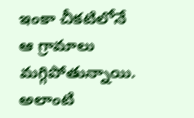ఇంకా చీక‌టిలోనే ఆ గ్రామాలు మ‌గ్గిపోతున్నాయి. అలాంటి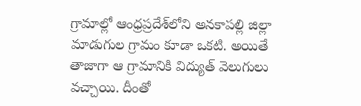గ్రామాల్లో ఆంధ్ర‌ప్ర‌దేశ్‌లోని అనకాపల్లి జిల్లా మాడుగుల గ్రామం కూడా ఒకటి. అయితే తాజాగా ఆ గ్రామానికి విద్యుత్ వెలుగులు వచ్చాయి. దీంతో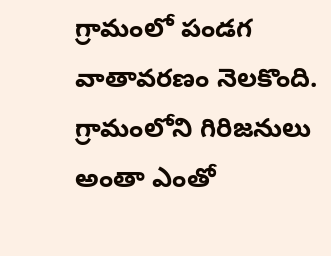గ్రామంలో పండగ వాతావరణం నెలకొంది. గ్రామంలోని గిరిజనులు అంతా ఎంతో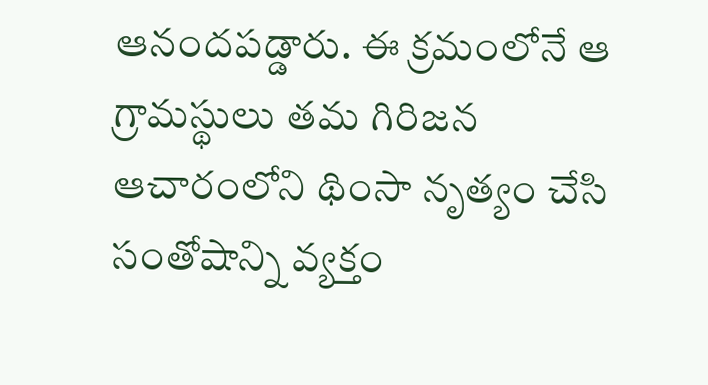ఆనందపడ్డారు. ఈ క్రమంలోనే ఆ గ్రామస్థులు తమ గిరిజన ఆచారంలోని థింసా నృత్యం చేసి సంతోషాన్ని వ్యక్తం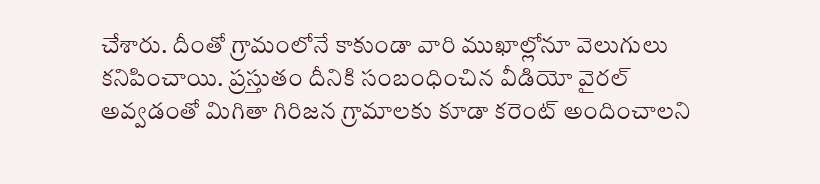చేశారు. దీంతో గ్రామంలోనే కాకుండా వారి ముఖాల్లోనూ వెలుగులు కనిపించాయి. ప్రస్తుతం దీనికి సంబంధించిన వీడియో వైరల్ అవ్వడంతో మిగితా గిరిజన గ్రామాలకు కూడా కరెంట్ అందించాలని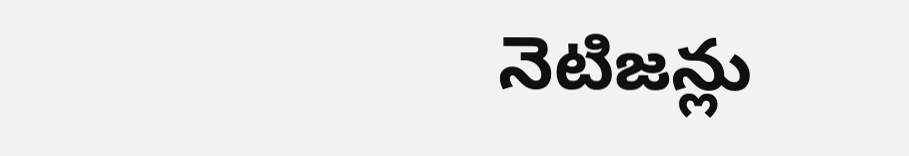నెటిజన్లు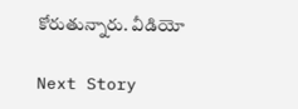కోరుతున్నారు. వీడియో

Next Story